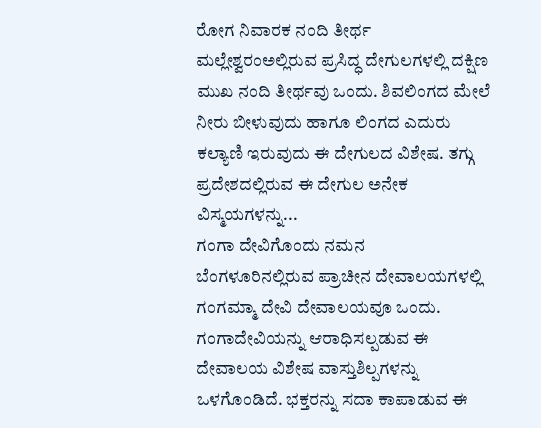ರೋಗ ನಿವಾರಕ ನಂದಿ ತೀರ್ಥ
ಮಲ್ಲೇಶ್ವರಂಅಲ್ಲಿರುವ ಪ್ರಸಿದ್ಧ ದೇಗುಲಗಳಲ್ಲಿ ದಕ್ಷಿಣ ಮುಖ ನಂದಿ ತೀರ್ಥವು ಒಂದು. ಶಿವಲಿಂಗದ ಮೇಲೆ ನೀರು ಬೀಳುವುದು ಹಾಗೂ ಲಿಂಗದ ಎದುರು ಕಲ್ಯಾಣಿ ಇರುವುದು ಈ ದೇಗುಲದ ವಿಶೇಷ. ತಗ್ಗು ಪ್ರದೇಶದಲ್ಲಿರುವ ಈ ದೇಗುಲ ಅನೇಕ ವಿಸ್ಮಯಗಳನ್ನು...
ಗಂಗಾ ದೇವಿಗೊಂದು ನಮನ
ಬೆಂಗಳೂರಿನಲ್ಲಿರುವ ಪ್ರಾಚೀನ ದೇವಾಲಯಗಳಲ್ಲಿ ಗಂಗಮ್ಮಾ ದೇವಿ ದೇವಾಲಯವೂ ಒಂದು. ಗಂಗಾದೇವಿಯನ್ನು ಆರಾಧಿಸಲ್ಪಡುವ ಈ ದೇವಾಲಯ ವಿಶೇಷ ವಾಸ್ತುಶಿಲ್ಪಗಳನ್ನು ಒಳಗೊಂಡಿದೆ. ಭಕ್ತರನ್ನು ಸದಾ ಕಾಪಾಡುವ ಈ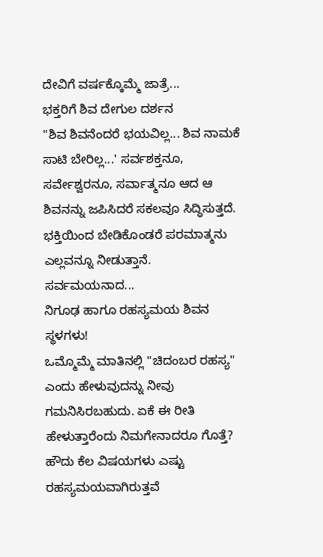ದೇವಿಗೆ ವರ್ಷಕ್ಕೊಮ್ಮೆ ಜಾತ್ರೆ...
ಭಕ್ತರಿಗೆ ಶಿವ ದೇಗುಲ ದರ್ಶನ
"ಶಿವ ಶಿವನೆಂದರೆ ಭಯವಿಲ್ಲ... ಶಿವ ನಾಮಕೆ ಸಾಟಿ ಬೇರಿಲ್ಲ...' ಸರ್ವಶಕ್ತನೂ, ಸರ್ವೇಶ್ವರನೂ, ಸರ್ವಾತ್ಮನೂ ಆದ ಆ ಶಿವನನ್ನು ಜಪಿಸಿದರೆ ಸಕಲವೂ ಸಿದ್ಧಿಸುತ್ತದೆ. ಭಕ್ತಿಯಿಂದ ಬೇಡಿಕೊಂಡರೆ ಪರಮಾತ್ಮನು ಎಲ್ಲವನ್ನೂ ನೀಡುತ್ತಾನೆ. ಸರ್ವಮಯನಾದ...
ನಿಗೂಢ ಹಾಗೂ ರಹಸ್ಯಮಯ ಶಿವನ ಸ್ಥಳಗಳು!
ಒಮ್ಮೊಮ್ಮೆ ಮಾತಿನಲ್ಲಿ "ಚಿದಂಬರ ರಹಸ್ಯ" ಎಂದು ಹೇಳುವುದನ್ನು ನೀವು ಗಮನಿಸಿರಬಹುದು. ಏಕೆ ಈ ರೀತಿ ಹೇಳುತ್ತಾರೆಂದು ನಿಮಗೇನಾದರೂ ಗೊತ್ತೆ? ಹೌದು ಕೆಲ ವಿಷಯಗಳು ಎಷ್ಟು ರಹಸ್ಯಮಯವಾಗಿರುತ್ತವೆ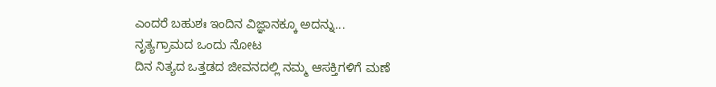ಎಂದರೆ ಬಹುಶಃ ಇಂದಿನ ವಿಜ್ಞಾನಕ್ಕೂ ಅದನ್ನು...
ನೃತ್ಯಗ್ರಾಮದ ಒಂದು ನೋಟ
ದಿನ ನಿತ್ಯದ ಒತ್ತಡದ ಜೀವನದಲ್ಲಿ ನಮ್ಮ ಆಸಕ್ತಿಗಳಿಗೆ ಮಣೆ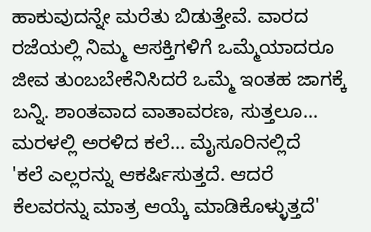ಹಾಕುವುದನ್ನೇ ಮರೆತು ಬಿಡುತ್ತೇವೆ. ವಾರದ ರಜೆಯಲ್ಲಿ ನಿಮ್ಮ ಆಸಕ್ತಿಗಳಿಗೆ ಒಮ್ಮೆಯಾದರೂ ಜೀವ ತುಂಬಬೇಕೆನಿಸಿದರೆ ಒಮ್ಮೆ ಇಂತಹ ಜಾಗಕ್ಕೆ ಬನ್ನಿ. ಶಾಂತವಾದ ವಾತಾವರಣ, ಸುತ್ತಲೂ...
ಮರಳಲ್ಲಿ ಅರಳಿದ ಕಲೆ... ಮೈಸೂರಿನಲ್ಲಿದೆ
'ಕಲೆ ಎಲ್ಲರನ್ನು ಆಕರ್ಷಿಸುತ್ತದೆ. ಆದರೆ ಕೆಲವರನ್ನು ಮಾತ್ರ ಆಯ್ಕೆ ಮಾಡಿಕೊಳ್ಳುತ್ತದೆ'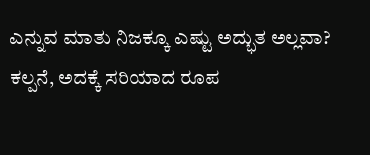ಎನ್ನುವ ಮಾತು ನಿಜಕ್ಕೂ ಎಷ್ಟು ಅದ್ಭುತ ಅಲ್ಲವಾ? ಕಲ್ಪನೆ, ಅದಕ್ಕೆ ಸರಿಯಾದ ರೂಪ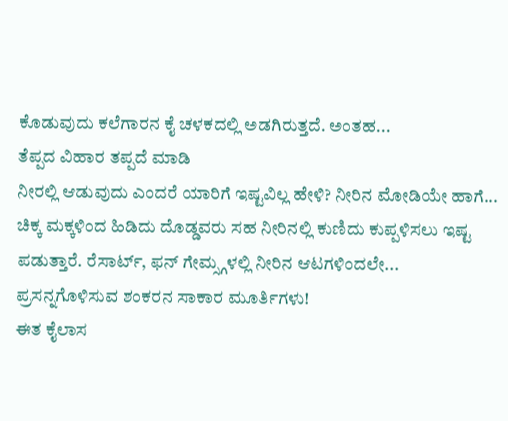ಕೊಡುವುದು ಕಲೆಗಾರನ ಕೈ ಚಳಕದಲ್ಲಿ ಅಡಗಿರುತ್ತದೆ. ಅಂತಹ...
ತೆಪ್ಪದ ವಿಹಾರ ತಪ್ಪದೆ ಮಾಡಿ
ನೀರಲ್ಲಿ ಆಡುವುದು ಎಂದರೆ ಯಾರಿಗೆ ಇಷ್ಟವಿಲ್ಲ ಹೇಳಿ? ನೀರಿನ ಮೋಡಿಯೇ ಹಾಗೆ... ಚಿಕ್ಕ ಮಕ್ಕಳಿಂದ ಹಿಡಿದು ದೊಡ್ಡವರು ಸಹ ನೀರಿನಲ್ಲಿ ಕುಣಿದು ಕುಪ್ಪಳಿಸಲು ಇಷ್ಟ ಪಡುತ್ತಾರೆ. ರೆಸಾರ್ಟ್, ಫನ್ ಗೇಮ್ಸ್ಗಳಲ್ಲಿ ನೀರಿನ ಆಟಗಳಿಂದಲೇ...
ಪ್ರಸನ್ನಗೊಳಿಸುವ ಶಂಕರನ ಸಾಕಾರ ಮೂರ್ತಿಗಳು!
ಈತ ಕೈಲಾಸ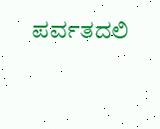ಪರ್ವತದಲಿ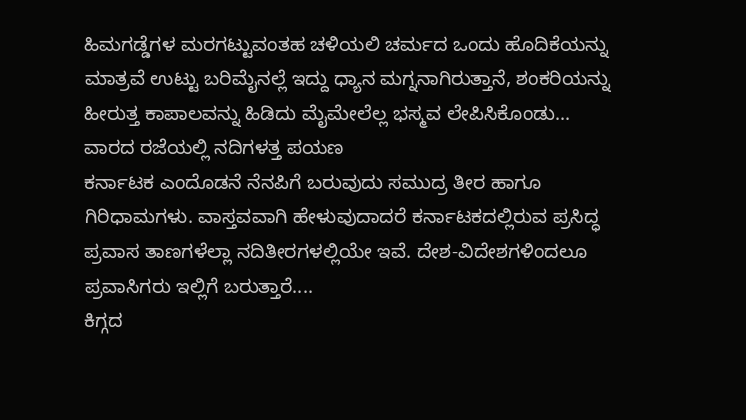ಹಿಮಗಡ್ಡೆಗಳ ಮರಗಟ್ಟುವಂತಹ ಚಳಿಯಲಿ ಚರ್ಮದ ಒಂದು ಹೊದಿಕೆಯನ್ನು ಮಾತ್ರವೆ ಉಟ್ಟು ಬರಿಮೈನಲ್ಲೆ ಇದ್ದು ಧ್ಯಾನ ಮಗ್ನನಾಗಿರುತ್ತಾನೆ, ಶಂಕರಿಯನ್ನು ಹೀರುತ್ತ ಕಾಪಾಲವನ್ನು ಹಿಡಿದು ಮೈಮೇಲೆಲ್ಲ ಭಸ್ಮವ ಲೇಪಿಸಿಕೊಂಡು...
ವಾರದ ರಜೆಯಲ್ಲಿ ನದಿಗಳತ್ತ ಪಯಣ
ಕರ್ನಾಟಕ ಎಂದೊಡನೆ ನೆನಪಿಗೆ ಬರುವುದು ಸಮುದ್ರ ತೀರ ಹಾಗೂ ಗಿರಿಧಾಮಗಳು. ವಾಸ್ತವವಾಗಿ ಹೇಳುವುದಾದರೆ ಕರ್ನಾಟಕದಲ್ಲಿರುವ ಪ್ರಸಿದ್ಧ ಪ್ರವಾಸ ತಾಣಗಳೆಲ್ಲಾ ನದಿತೀರಗಳಲ್ಲಿಯೇ ಇವೆ. ದೇಶ-ವಿದೇಶಗಳಿಂದಲೂ ಪ್ರವಾಸಿಗರು ಇಲ್ಲಿಗೆ ಬರುತ್ತಾರೆ....
ಕಿಗ್ಗದ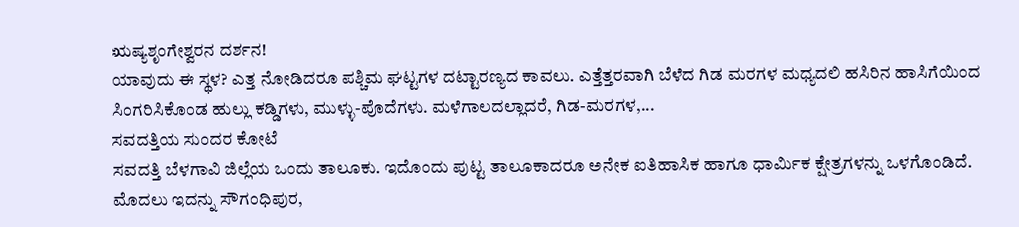ಋಷ್ಯಶೃಂಗೇಶ್ವರನ ದರ್ಶನ!
ಯಾವುದು ಈ ಸ್ಥಳ? ಎತ್ತ ನೋಡಿದರೂ ಪಶ್ಚಿಮ ಘಟ್ಟಗಳ ದಟ್ಟಾರಣ್ಯದ ಕಾವಲು. ಎತ್ತೆತ್ತರವಾಗಿ ಬೆಳೆದ ಗಿಡ ಮರಗಳ ಮಧ್ಯದಲಿ ಹಸಿರಿನ ಹಾಸಿಗೆಯಿಂದ ಸಿಂಗರಿಸಿಕೊಂಡ ಹುಲ್ಲು ಕಡ್ಡಿಗಳು, ಮುಳ್ಳು-ಪೊದೆಗಳು. ಮಳೆಗಾಲದಲ್ಲಾದರೆ, ಗಿಡ-ಮರಗಳ,...
ಸವದತ್ತಿಯ ಸುಂದರ ಕೋಟೆ
ಸವದತ್ತಿ ಬೆಳಗಾವಿ ಜಿಲ್ಲೆಯ ಒಂದು ತಾಲೂಕು. ಇದೊಂದು ಪುಟ್ಟ ತಾಲೂಕಾದರೂ ಅನೇಕ ಐತಿಹಾಸಿಕ ಹಾಗೂ ಧಾರ್ಮಿಕ ಕ್ಷೇತ್ರಗಳನ್ನು ಒಳಗೊಂಡಿದೆ. ಮೊದಲು ಇದನ್ನು ಸೌಗಂಧಿಪುರ,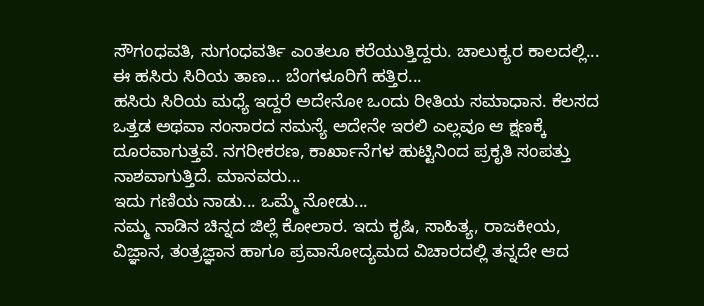ಸೌಗಂಧವತಿ, ಸುಗಂಧವರ್ತಿ ಎಂತಲೂ ಕರೆಯುತ್ತಿದ್ದರು. ಚಾಲುಕ್ಯರ ಕಾಲದಲ್ಲಿ...
ಈ ಹಸಿರು ಸಿರಿಯ ತಾಣ... ಬೆಂಗಳೂರಿಗೆ ಹತ್ತಿರ...
ಹಸಿರು ಸಿರಿಯ ಮಧ್ಯೆ ಇದ್ದರೆ ಅದೇನೋ ಒಂದು ರೀತಿಯ ಸಮಾಧಾನ. ಕೆಲಸದ ಒತ್ತಡ ಅಥವಾ ಸಂಸಾರದ ಸಮಸ್ಯೆ ಅದೇನೇ ಇರಲಿ ಎಲ್ಲವೂ ಆ ಕ್ಷಣಕ್ಕೆ ದೂರವಾಗುತ್ತವೆ. ನಗರೀಕರಣ, ಕಾರ್ಖಾನೆಗಳ ಹುಟ್ಟಿನಿಂದ ಪ್ರಕೃತಿ ಸಂಪತ್ತು ನಾಶವಾಗುತ್ತಿದೆ. ಮಾನವರು...
ಇದು ಗಣಿಯ ನಾಡು... ಒಮ್ಮೆ ನೋಡು...
ನಮ್ಮ ನಾಡಿನ ಚಿನ್ನದ ಜಿಲ್ಲೆ ಕೋಲಾರ. ಇದು ಕೃಷಿ, ಸಾಹಿತ್ಯ, ರಾಜಕೀಯ, ವಿಜ್ಞಾನ, ತಂತ್ರಜ್ಞಾನ ಹಾಗೂ ಪ್ರವಾಸೋದ್ಯಮದ ವಿಚಾರದಲ್ಲಿ ತನ್ನದೇ ಆದ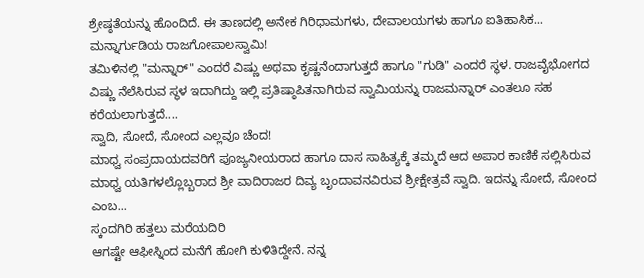ಶ್ರೇಷ್ಠತೆಯನ್ನು ಹೊಂದಿದೆ. ಈ ತಾಣದಲ್ಲಿ ಅನೇಕ ಗಿರಿಧಾಮಗಳು, ದೇವಾಲಯಗಳು ಹಾಗೂ ಐತಿಹಾಸಿಕ...
ಮನ್ನಾರ್ಗುಡಿಯ ರಾಜಗೋಪಾಲಸ್ವಾಮಿ!
ತಮಿಳಿನಲ್ಲಿ "ಮನ್ನಾರ್" ಎಂದರೆ ವಿಷ್ಣು ಅಥವಾ ಕೃಷ್ಣನೆಂದಾಗುತ್ತದೆ ಹಾಗೂ "ಗುಡಿ" ಎಂದರೆ ಸ್ಥಳ. ರಾಜವೈಭೋಗದ ವಿಷ್ಣು ನೆಲೆಸಿರುವ ಸ್ಥಳ ಇದಾಗಿದ್ದು ಇಲ್ಲಿ ಪ್ರತಿಷ್ಠಾಪಿತನಾಗಿರುವ ಸ್ವಾಮಿಯನ್ನು ರಾಜಮನ್ನಾರ್ ಎಂತಲೂ ಸಹ ಕರೆಯಲಾಗುತ್ತದೆ....
ಸ್ವಾದಿ, ಸೋದೆ, ಸೋಂದ ಎಲ್ಲವೂ ಚೆಂದ!
ಮಾಧ್ವ ಸಂಪ್ರದಾಯದವರಿಗೆ ಪೂಜ್ಯನೀಯರಾದ ಹಾಗೂ ದಾಸ ಸಾಹಿತ್ಯಕ್ಕೆ ತಮ್ಮದೆ ಆದ ಅಪಾರ ಕಾಣಿಕೆ ಸಲ್ಲಿಸಿರುವ ಮಾಧ್ವ ಯತಿಗಳಲ್ಲೊಬ್ಬರಾದ ಶ್ರೀ ವಾದಿರಾಜರ ದಿವ್ಯ ಬೃಂದಾವನವಿರುವ ಶ್ರೀಕ್ಷೇತ್ರವೆ ಸ್ವಾದಿ. ಇದನ್ನು ಸೋದೆ, ಸೋಂದ ಎಂಬ...
ಸ್ಕಂದಗಿರಿ ಹತ್ತಲು ಮರೆಯದಿರಿ
ಆಗಷ್ಟೇ ಆಫೀಸ್ನಿಂದ ಮನೆಗೆ ಹೋಗಿ ಕುಳಿತಿದ್ದೇನೆ. ನನ್ನ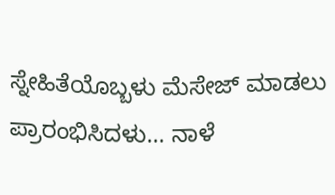ಸ್ನೇಹಿತೆಯೊಬ್ಬಳು ಮೆಸೇಜ್ ಮಾಡಲು ಪ್ರಾರಂಭಿಸಿದಳು... ನಾಳೆ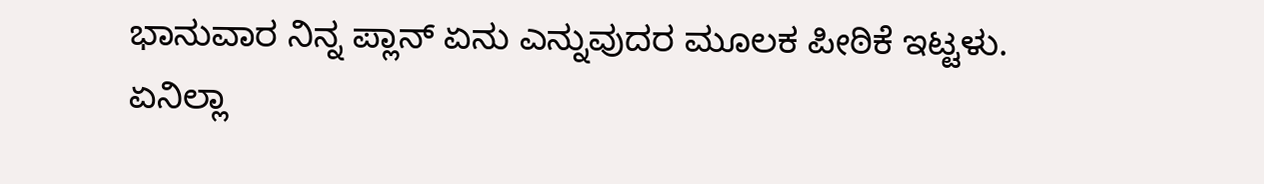ಭಾನುವಾರ ನಿನ್ನ ಪ್ಲಾನ್ ಏನು ಎನ್ನುವುದರ ಮೂಲಕ ಪೀಠಿಕೆ ಇಟ್ಟಳು. ಏನಿಲ್ಲಾ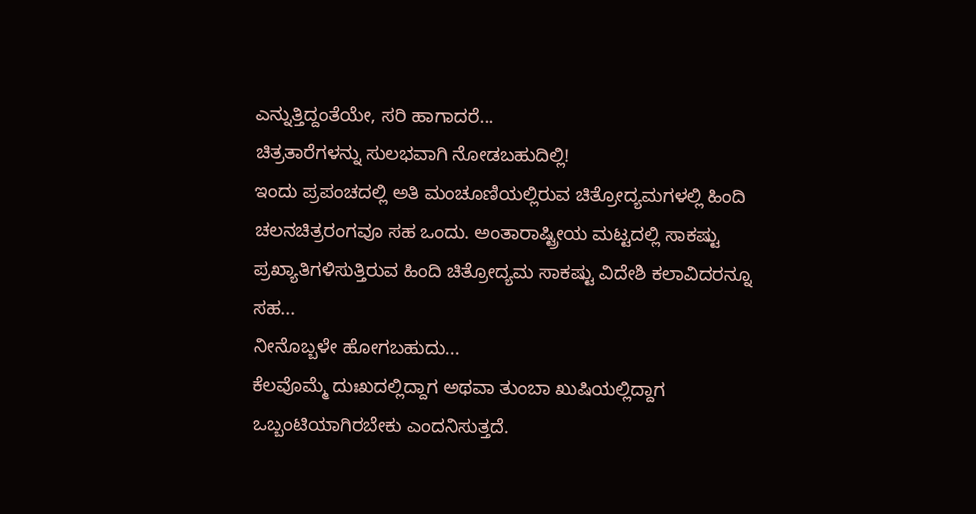ಎನ್ನುತ್ತಿದ್ದಂತೆಯೇ, ಸರಿ ಹಾಗಾದರೆ...
ಚಿತ್ರತಾರೆಗಳನ್ನು ಸುಲಭವಾಗಿ ನೋಡಬಹುದಿಲ್ಲಿ!
ಇಂದು ಪ್ರಪಂಚದಲ್ಲಿ ಅತಿ ಮಂಚೂಣಿಯಲ್ಲಿರುವ ಚಿತ್ರೋದ್ಯಮಗಳಲ್ಲಿ ಹಿಂದಿ ಚಲನಚಿತ್ರರಂಗವೂ ಸಹ ಒಂದು. ಅಂತಾರಾಷ್ಟ್ರೀಯ ಮಟ್ಟದಲ್ಲಿ ಸಾಕಷ್ಟು ಪ್ರಖ್ಯಾತಿಗಳಿಸುತ್ತಿರುವ ಹಿಂದಿ ಚಿತ್ರೋದ್ಯಮ ಸಾಕಷ್ಟು ವಿದೇಶಿ ಕಲಾವಿದರನ್ನೂ ಸಹ...
ನೀನೊಬ್ಬಳೇ ಹೋಗಬಹುದು...
ಕೆಲವೊಮ್ಮೆ ದುಃಖದಲ್ಲಿದ್ದಾಗ ಅಥವಾ ತುಂಬಾ ಖುಷಿಯಲ್ಲಿದ್ದಾಗ ಒಬ್ಬಂಟಿಯಾಗಿರಬೇಕು ಎಂದನಿಸುತ್ತದೆ.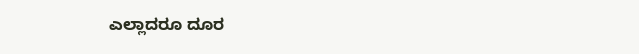ಎಲ್ಲಾದರೂ ದೂರ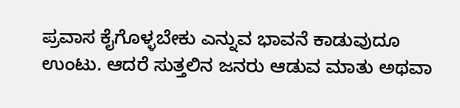ಪ್ರವಾಸ ಕೈಗೊಳ್ಳಬೇಕು ಎನ್ನುವ ಭಾವನೆ ಕಾಡುವುದೂ ಉಂಟು. ಆದರೆ ಸುತ್ತಲಿನ ಜನರು ಆಡುವ ಮಾತು ಅಥವಾ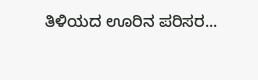ತಿಳಿಯದ ಊರಿನ ಪರಿಸರ...